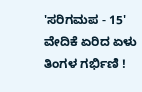'ಸರಿಗಮಪ - 15' ವೇದಿಕೆ ಏರಿದ ಏಳು ತಿಂಗಳ ಗರ್ಭಿಣಿ !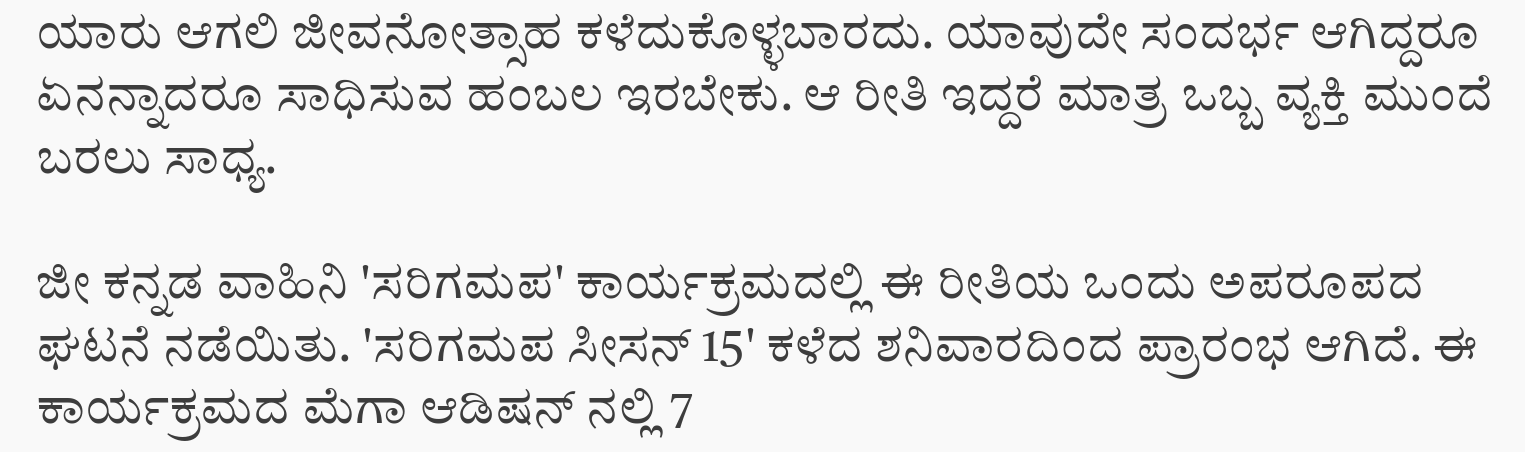ಯಾರು ಆಗಲಿ ಜೀವನೋತ್ಸಾಹ ಕಳೆದುಕೊಳ್ಳಬಾರದು. ಯಾವುದೇ ಸಂದರ್ಭ ಆಗಿದ್ದರೂ ಏನನ್ನಾದರೂ ಸಾಧಿಸುವ ಹಂಬಲ ಇರಬೇಕು. ಆ ರೀತಿ ಇದ್ದರೆ ಮಾತ್ರ ಒಬ್ಬ ವ್ಯಕ್ತಿ ಮುಂದೆ ಬರಲು ಸಾಧ್ಯ.

ಜೀ ಕನ್ನಡ ವಾಹಿನಿ 'ಸರಿಗಮಪ' ಕಾರ್ಯಕ್ರಮದಲ್ಲಿ ಈ ರೀತಿಯ ಒಂದು ಅಪರೂಪದ ಘಟನೆ ನಡೆಯಿತು. 'ಸರಿಗಮಪ ಸೀಸನ್ 15' ಕಳೆದ ಶನಿವಾರದಿಂದ ಪ್ರಾರಂಭ ಆಗಿದೆ. ಈ ಕಾರ್ಯಕ್ರಮದ ಮೆಗಾ ಆಡಿಷನ್ ನಲ್ಲಿ 7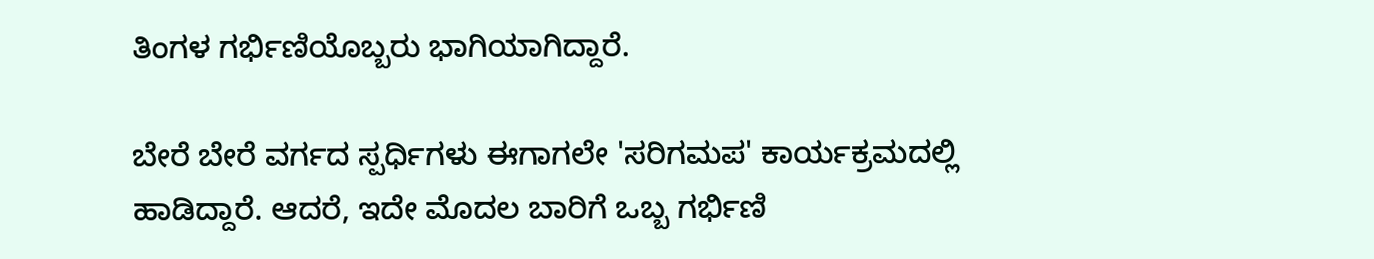ತಿಂಗಳ ಗರ್ಭಿಣಿಯೊಬ್ಬರು ಭಾಗಿಯಾಗಿದ್ದಾರೆ.

ಬೇರೆ ಬೇರೆ ವರ್ಗದ ಸ್ಪರ್ಧಿಗಳು ಈಗಾಗಲೇ 'ಸರಿಗಮಪ' ಕಾರ್ಯಕ್ರಮದಲ್ಲಿ ಹಾಡಿದ್ದಾರೆ. ಆದರೆ, ಇದೇ ಮೊದಲ ಬಾರಿಗೆ ಒಬ್ಬ ಗರ್ಭಿಣಿ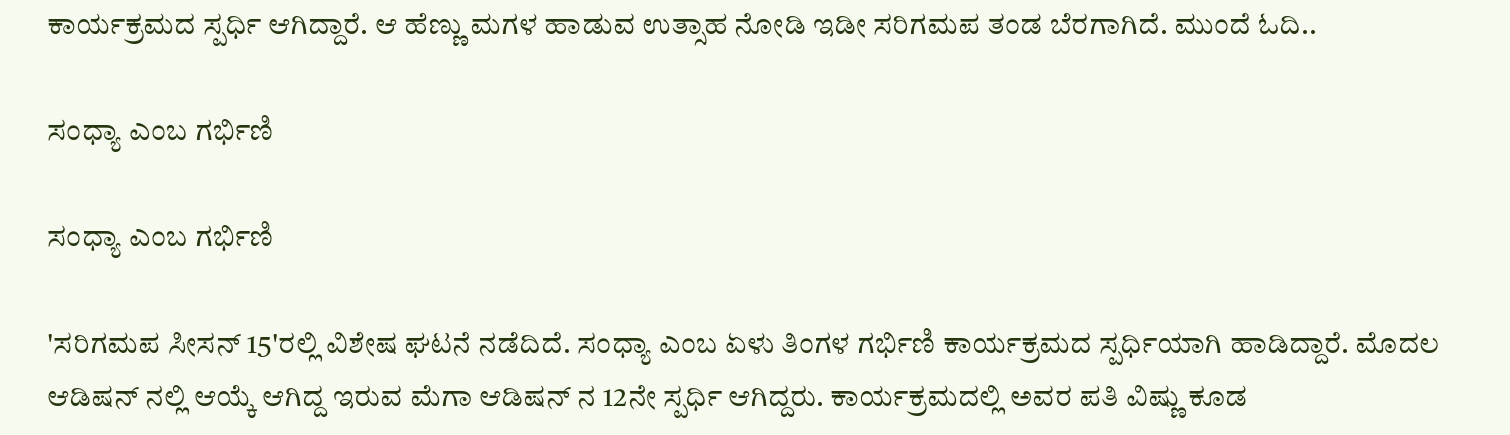ಕಾರ್ಯಕ್ರಮದ ಸ್ಪರ್ಧಿ ಆಗಿದ್ದಾರೆ. ಆ ಹೆಣ್ಣು ಮಗಳ ಹಾಡುವ ಉತ್ಸಾಹ ನೋಡಿ ಇಡೀ ಸರಿಗಮಪ ತಂಡ ಬೆರಗಾಗಿದೆ. ಮುಂದೆ ಓದಿ..

ಸಂಧ್ಯಾ ಎಂಬ ಗರ್ಭಿಣಿ

ಸಂಧ್ಯಾ ಎಂಬ ಗರ್ಭಿಣಿ

'ಸರಿಗಮಪ ಸೀಸನ್ 15'ರಲ್ಲಿ ವಿಶೇಷ ಘಟನೆ ನಡೆದಿದೆ. ಸಂಧ್ಯಾ ಎಂಬ ಏಳು ತಿಂಗಳ ಗರ್ಭಿಣಿ ಕಾರ್ಯಕ್ರಮದ ಸ್ಪರ್ಧಿಯಾಗಿ ಹಾಡಿದ್ದಾರೆ. ಮೊದಲ ಆಡಿಷನ್ ನಲ್ಲಿ ಆಯ್ಕೆ ಆಗಿದ್ದ ಇರುವ ಮೆಗಾ ಆಡಿಷನ್ ನ 12ನೇ ಸ್ಪರ್ಧಿ ಆಗಿದ್ದರು. ಕಾರ್ಯಕ್ರಮದಲ್ಲಿ ಅವರ ಪತಿ ವಿಷ್ಣು ಕೂಡ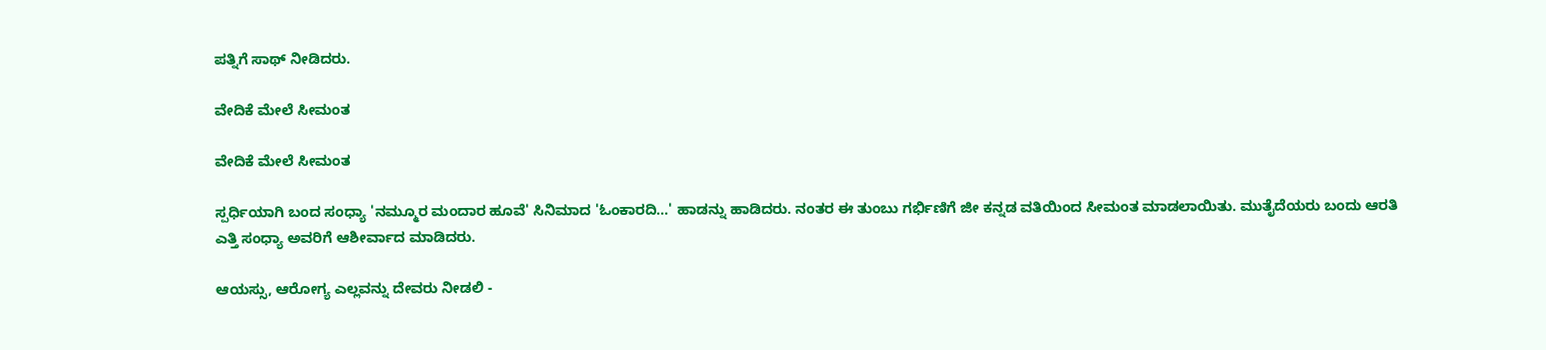ಪತ್ನಿಗೆ ಸಾಥ್ ನೀಡಿದರು.

ವೇದಿಕೆ ಮೇಲೆ ಸೀಮಂತ

ವೇದಿಕೆ ಮೇಲೆ ಸೀಮಂತ

ಸ್ಪರ್ಧಿಯಾಗಿ ಬಂದ ಸಂಧ್ಯಾ 'ನಮ್ಮೂರ ಮಂದಾರ ಹೂವೆ' ಸಿನಿಮಾದ 'ಓಂಕಾರದಿ...' ಹಾಡನ್ನು ಹಾಡಿದರು. ನಂತರ ಈ ತುಂಬು ಗರ್ಭಿಣಿಗೆ ಜೀ ಕನ್ನಡ ವತಿಯಿಂದ ಸೀಮಂತ ಮಾಡಲಾಯಿತು. ಮುತೈದೆಯರು ಬಂದು ಆರತಿ ಎತ್ತಿ ಸಂಧ್ಯಾ ಅವರಿಗೆ ಆಶೀರ್ವಾದ ಮಾಡಿದರು.

ಆಯಸ್ಸು, ಆರೋಗ್ಯ ಎಲ್ಲವನ್ನು ದೇವರು ನೀಡಲಿ -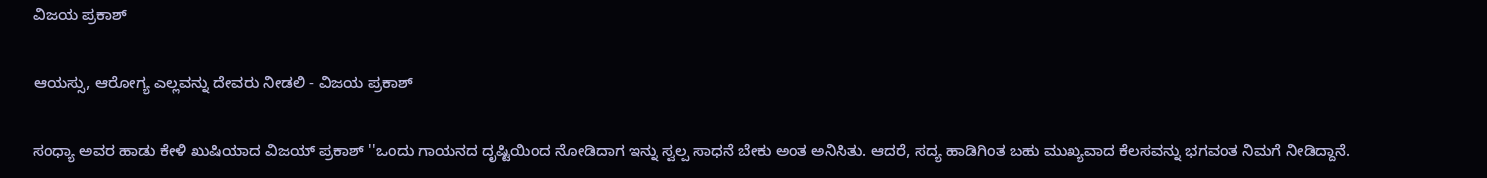ವಿಜಯ ಪ್ರಕಾಶ್

ಆಯಸ್ಸು, ಆರೋಗ್ಯ ಎಲ್ಲವನ್ನು ದೇವರು ನೀಡಲಿ - ವಿಜಯ ಪ್ರಕಾಶ್

ಸಂಧ್ಯಾ ಅವರ ಹಾಡು ಕೇಳಿ ಖುಷಿಯಾದ ವಿಜಯ್ ಪ್ರಕಾಶ್ ''ಒಂದು ಗಾಯನದ ದೃಷ್ಟಿಯಿಂದ ನೋಡಿದಾಗ ಇನ್ನು ಸ್ವಲ್ಪ ಸಾಧನೆ ಬೇಕು ಅಂತ ಅನಿಸಿತು. ಆದರೆ, ಸದ್ಯ ಹಾಡಿಗಿಂತ ಬಹು ಮುಖ್ಯವಾದ ಕೆಲಸವನ್ನು ಭಗವಂತ ನಿಮಗೆ ನೀಡಿದ್ದಾನೆ.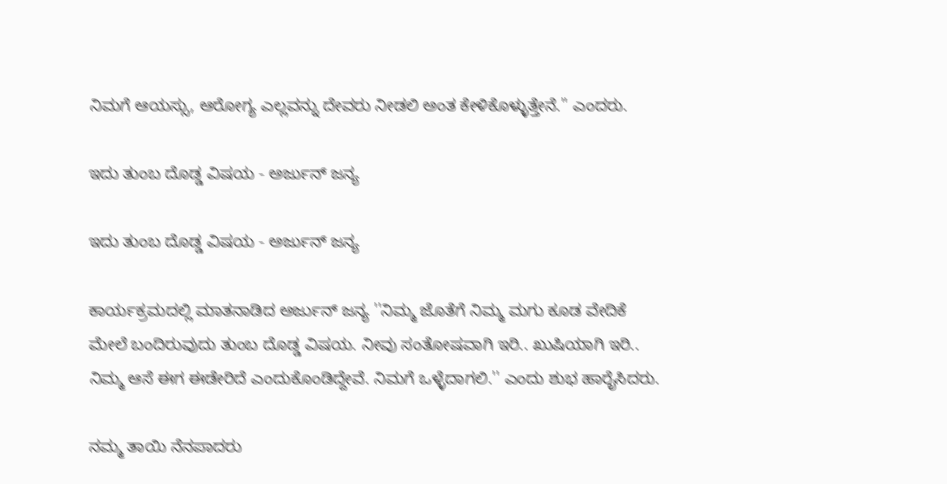ನಿಮಗೆ ಆಯಸ್ಸು, ಆರೋಗ್ಯ ಎಲ್ಲವನ್ನು ದೇವರು ನೀಡಲಿ ಅಂತ ಕೇಳಿಕೊಳ್ಳುತ್ತೇನೆ.'' ಎಂದರು.

ಇದು ತುಂಬ ದೊಡ್ಡ ವಿಷಯ - ಅರ್ಜುನ್ ಜನ್ಯ

ಇದು ತುಂಬ ದೊಡ್ಡ ವಿಷಯ - ಅರ್ಜುನ್ ಜನ್ಯ

ಕಾರ್ಯಕ್ರಮದಲ್ಲಿ ಮಾತನಾಡಿದ ಅರ್ಜುನ್ ಜನ್ಯ ''ನಿಮ್ಮ ಜೊತೆಗೆ ನಿಮ್ಮ ಮಗು ಕೂಡ ವೇದಿಕೆ ಮೇಲೆ ಬಂದಿರುವುದು ತುಂಬ ದೊಡ್ಡ ವಿಷಯ. ನೀವು ಸಂತೋಷವಾಗಿ ಇರಿ.. ಖುಷಿಯಾಗಿ ಇರಿ.. ನಿಮ್ಮ ಆಸೆ ಈಗ ಈಡೇರಿದೆ ಎಂದುಕೊಂಡಿದ್ದೇವೆ. ನಿಮಗೆ ಒಳ್ಳೆದಾಗಲಿ.'' ಎಂದು ಶುಭ ಹಾರೈಸಿದರು.

ನಮ್ಮ ತಾಯಿ ನೆನಪಾದರು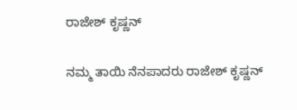ರಾಜೇಶ್ ಕೃಷ್ಣನ್

ನಮ್ಮ ತಾಯಿ ನೆನಪಾದರು ರಾಜೇಶ್ ಕೃಷ್ಣನ್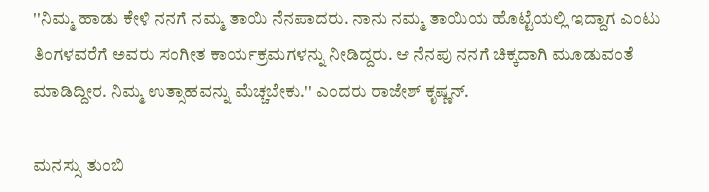''ನಿಮ್ಮ ಹಾಡು ಕೇಳಿ ನನಗೆ ನಮ್ಮ ತಾಯಿ ನೆನಪಾದರು. ನಾನು ನಮ್ಮ ತಾಯಿಯ ಹೊಟ್ಟೆಯಲ್ಲಿ ಇದ್ದಾಗ ಎಂಟು ತಿಂಗಳವರೆಗೆ ಅವರು ಸಂಗೀತ ಕಾರ್ಯಕ್ರಮಗಳನ್ನು ನೀಡಿದ್ದರು. ಆ ನೆನಪು ನನಗೆ ಚಿಕ್ಕದಾಗಿ ಮೂಡುವಂತೆ ಮಾಡಿದ್ದೀರ. ನಿಮ್ಮ ಉತ್ಸಾಹವನ್ನು ಮೆಚ್ಚಬೇಕು.'' ಎಂದರು ರಾಜೇಶ್ ಕೃಷ್ಣನ್.

ಮನಸ್ಸು ತುಂಬಿ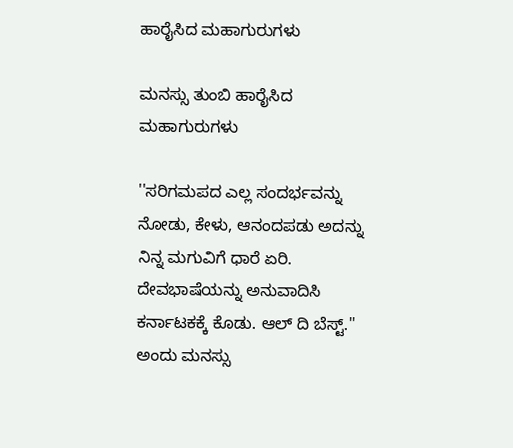ಹಾರೈಸಿದ ಮಹಾಗುರುಗಳು

ಮನಸ್ಸು ತುಂಬಿ ಹಾರೈಸಿದ ಮಹಾಗುರುಗಳು

''ಸರಿಗಮಪದ ಎಲ್ಲ ಸಂದರ್ಭವನ್ನು ನೋಡು, ಕೇಳು, ಆನಂದಪಡು ಅದನ್ನು ನಿನ್ನ ಮಗುವಿಗೆ ಧಾರೆ ಏರಿ. ದೇವಭಾಷೆಯನ್ನು ಅನುವಾದಿಸಿ ಕರ್ನಾಟಕಕ್ಕೆ ಕೊಡು. ಆಲ್ ದಿ ಬೆಸ್ಟ್.'' ಅಂದು ಮನಸ್ಸು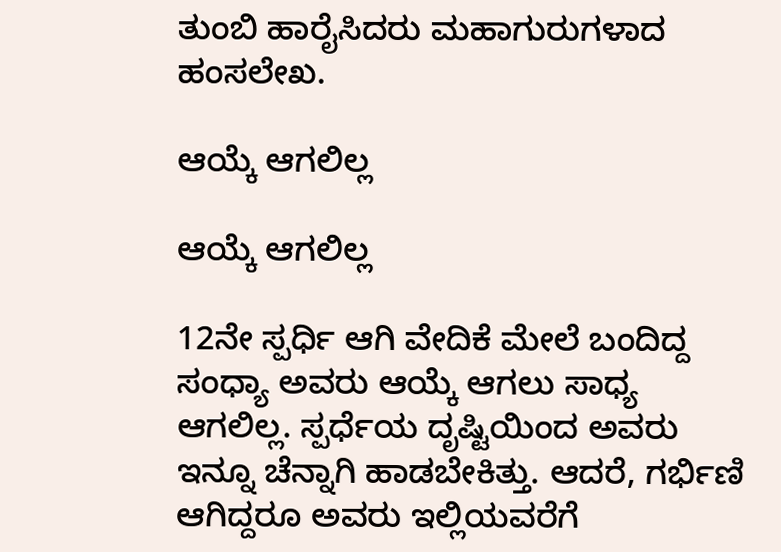ತುಂಬಿ ಹಾರೈಸಿದರು ಮಹಾಗುರುಗಳಾದ ಹಂಸಲೇಖ.

ಆಯ್ಕೆ ಆಗಲಿಲ್ಲ

ಆಯ್ಕೆ ಆಗಲಿಲ್ಲ

12ನೇ ಸ್ಪರ್ಧಿ ಆಗಿ ವೇದಿಕೆ ಮೇಲೆ ಬಂದಿದ್ದ ಸಂಧ್ಯಾ ಅವರು ಆಯ್ಕೆ ಆಗಲು ಸಾಧ್ಯ ಆಗಲಿಲ್ಲ. ಸ್ಪರ್ಧೆಯ ದೃಷ್ಟಿಯಿಂದ ಅವರು ಇನ್ನೂ ಚೆನ್ನಾಗಿ ಹಾಡಬೇಕಿತ್ತು. ಆದರೆ, ಗರ್ಭಿಣಿ ಆಗಿದ್ದರೂ ಅವರು ಇಲ್ಲಿಯವರೆಗೆ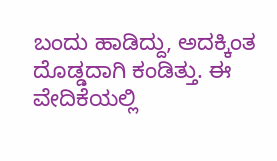ಬಂದು ಹಾಡಿದ್ದು, ಅದಕ್ಕಿಂತ ದೊಡ್ಡದಾಗಿ ಕಂಡಿತ್ತು. ಈ ವೇದಿಕೆಯಲ್ಲಿ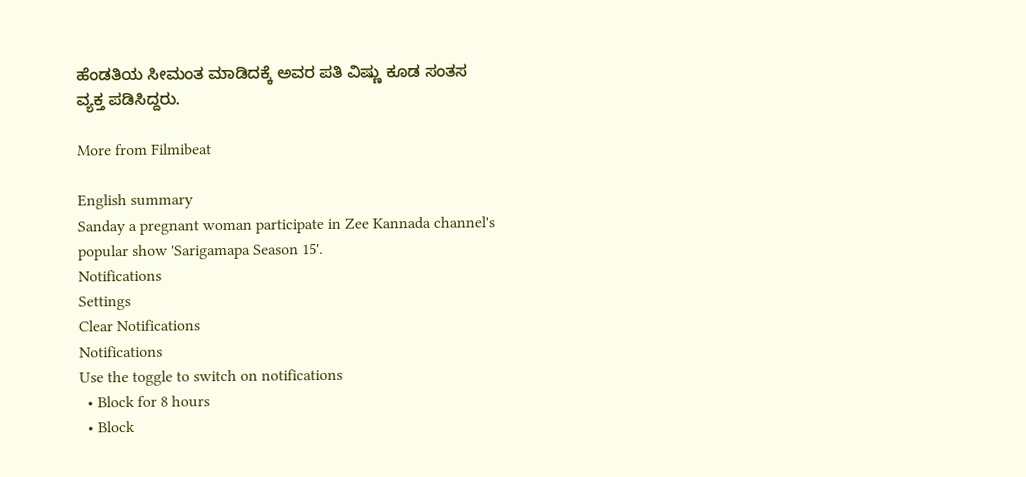ಹೆಂಡತಿಯ ಸೀಮಂತ ಮಾಡಿದಕ್ಕೆ ಅವರ ಪತಿ ವಿಷ್ಣು ಕೂಡ ಸಂತಸ ವ್ಯಕ್ತ ಪಡಿಸಿದ್ದರು.

More from Filmibeat

English summary
Sanday a pregnant woman participate in Zee Kannada channel's popular show 'Sarigamapa Season 15'.
Notifications
Settings
Clear Notifications
Notifications
Use the toggle to switch on notifications
  • Block for 8 hours
  • Block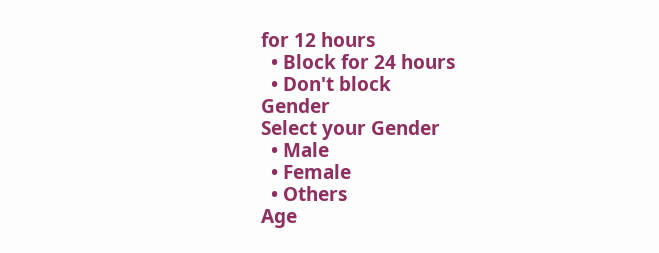for 12 hours
  • Block for 24 hours
  • Don't block
Gender
Select your Gender
  • Male
  • Female
  • Others
Age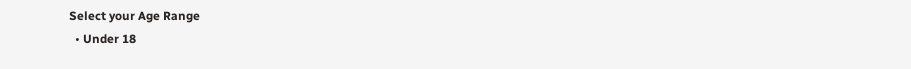Select your Age Range
  • Under 18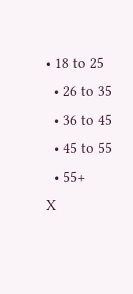• 18 to 25
  • 26 to 35
  • 36 to 45
  • 45 to 55
  • 55+
X